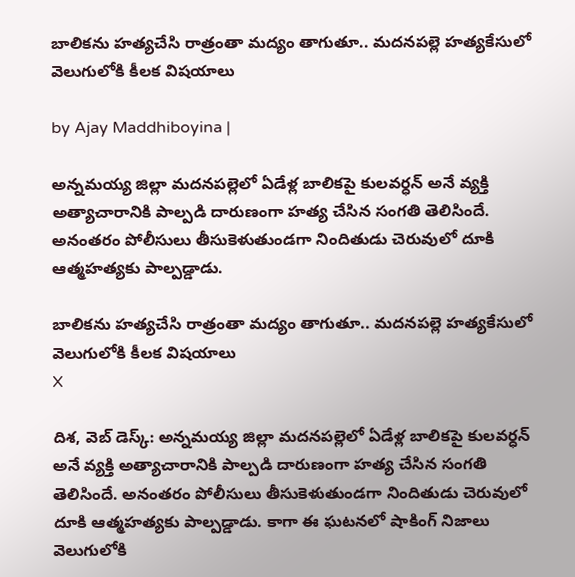బాలికను హత్యచేసి రాత్రంతా మద్యం తాగుతూ.. మదనపల్లె హత్యకేసులో వెలుగులోకి కీలక విషయాలు

by Ajay Maddhiboyina |

అన్నమయ్య జిల్లా మదనపల్లెలో ఏడేళ్ల బాలికపై కులవర్ధన్ అనే వ్యక్తి అత్యాచారానికి పాల్ప‌డి దారుణంగా హ‌త్య చేసిన సంగ‌తి తెలిసిందే. అనంత‌రం పోలీసులు తీసుకెళుతుండ‌గా నిందితుడు చెరువులో దూకి ఆత్మ‌హ‌త్య‌కు పాల్ప‌డ్డాడు.

బాలికను హత్యచేసి రాత్రంతా మద్యం తాగుతూ.. మదనపల్లె హత్యకేసులో వెలుగులోకి కీలక విషయాలు
X

దిశ‌, వెబ్ డెస్క్: అన్నమయ్య జిల్లా మదనపల్లెలో ఏడేళ్ల బాలికపై కులవర్ధన్ అనే వ్యక్తి అత్యాచారానికి పాల్ప‌డి దారుణంగా హ‌త్య చేసిన సంగ‌తి తెలిసిందే. అనంత‌రం పోలీసులు తీసుకెళుతుండ‌గా నిందితుడు చెరువులో దూకి ఆత్మ‌హ‌త్య‌కు పాల్ప‌డ్డాడు. కాగా ఈ ఘ‌ట‌న‌లో షాకింగ్ నిజాలు వెలుగులోకి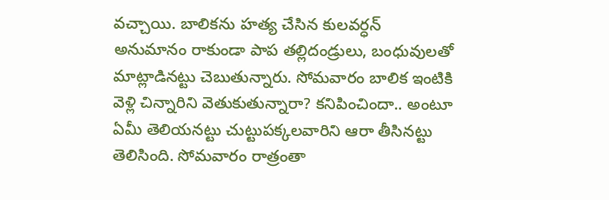వ‌చ్చాయి. బాలిక‌ను హ‌త్య చేసిన కుల‌వ‌ర్ధ‌న్ అనుమానం రాకుండా పాప త‌ల్లిదండ్రులు, బంధువులతో మాట్లాడిన‌ట్టు చెబుతున్నారు. సోమవారం బాలిక ఇంటికి వెళ్లి చిన్నారిని వెతుకుతున్నారా? క‌నిపించిందా.. అంటూ ఏమీ తెలియ‌న‌ట్టు చుట్టుప‌క్క‌ల‌వారిని ఆరా తీసిన‌ట్టు తెలిసింది. సోమ‌వారం రాత్రంతా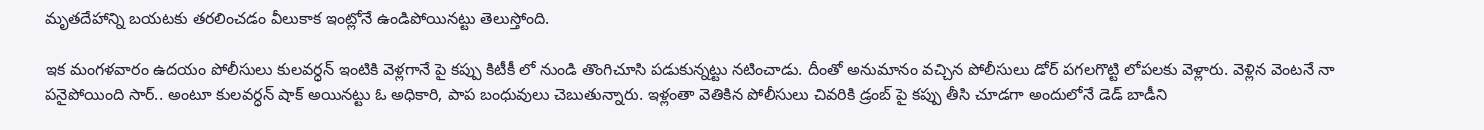మృత‌దేహాన్ని బ‌య‌ట‌కు త‌ర‌లించ‌డం వీలుకాక ఇంట్లోనే ఉండిపోయిన‌ట్టు తెలుస్తోంది.

ఇక మంగ‌ళ‌వారం ఉద‌యం పోలీసులు కుల‌వ‌ర్ధ‌న్ ఇంటికి వెళ్ల‌గానే పై క‌ప్పు కిటీకీ లో నుండి తొంగిచూసి ప‌డుకున్న‌ట్టు న‌టించాడు. దీంతో అనుమానం వ‌చ్చిన పోలీసులు డోర్ ప‌గ‌ల‌గొట్టి లోప‌ల‌కు వెళ్లారు. వెళ్లిన వెంట‌నే నా ప‌నైపోయింది సార్.. అంటూ కుల‌వ‌ర్ధ‌న్ షాక్ అయిన‌ట్టు ఓ అధికారి, పాప బంధువులు చెబుతున్నారు. ఇళ్లంతా వెతికిన పోలీసులు చివ‌రికి డ్రంబ్ పై క‌ప్పు తీసి చూడ‌గా అందులోనే డెడ్ బాడీని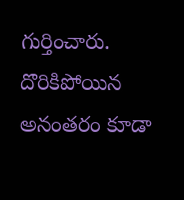గుర్తించారు. దొరికిపోయిన అనంత‌రం కూడా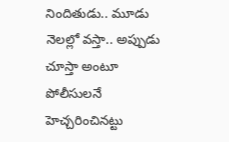నిందితుడు.. మూడు నెల‌ల్లో వ‌స్తా.. అప్పుడు చూస్తా అంటూ పోలీసుల‌నే హెచ్చ‌రించిన‌ట్టు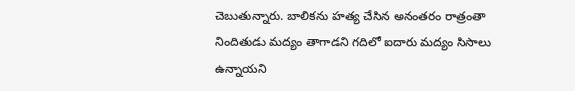చెబుతున్నారు. బాలిక‌ను హ‌త్య చేసిన అనంత‌రం రాత్రంతా నిందితుడు మ‌ద్యం తాగాడ‌ని గ‌దిలో ఐదారు మ‌ద్యం సిసాలు ఉన్నాయ‌ని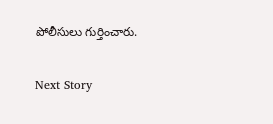పోలీసులు గుర్తించారు.

Next Story